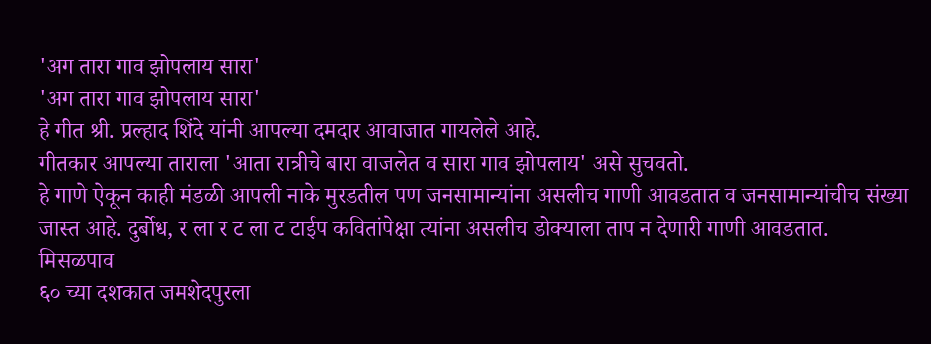'अग तारा गाव झोपलाय सारा'
'अग तारा गाव झोपलाय सारा'
हे गीत श्री. प्रल्हाद शिंदे यांनी आपल्या दमदार आवाजात गायलेले आहे.
गीतकार आपल्या ताराला 'आता रात्रीचे बारा वाजलेत व सारा गाव झोपलाय' असे सुचवतो.
हे गाणे ऐकून काही मंडळी आपली नाके मुरडतील पण जनसामान्यांना असलीच गाणी आवडतात व जनसामान्यांचीच संख्या जास्त आहे. दुर्बोध, र ला र ट ला ट टाईप कवितांपेक्षा त्यांना असलीच डोक्याला ताप न देणारी गाणी आवडतात.
मिसळपाव
६० च्या दशकात जमशेदपुरला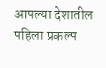आपल्या देशातील पहिला प्रकल्प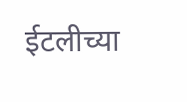ईटलीच्या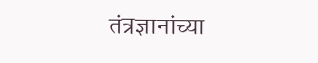तंत्रज्ञानांच्या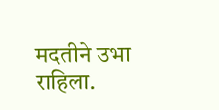मदतीने उभा राहिला.